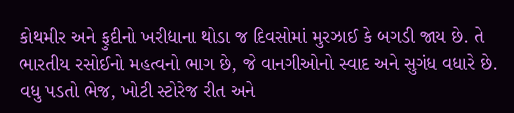કોથમીર અને ફુદીનો ખરીદ્યાના થોડા જ દિવસોમાં મુરઝાઈ કે બગડી જાય છે. તે ભારતીય રસોઈનો મહત્વનો ભાગ છે, જે વાનગીઓનો સ્વાદ અને સુગંધ વધારે છે.
વધુ પડતો ભેજ, ખોટી સ્ટોરેજ રીત અને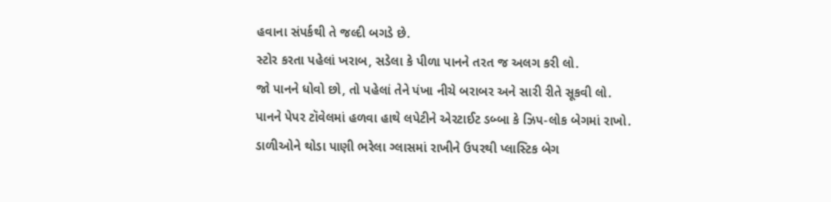હવાના સંપર્કથી તે જલ્દી બગડે છે.
સ્ટોર કરતા પહેલાં ખરાબ, સડેલા કે પીળા પાનને તરત જ અલગ કરી લો.
જો પાનને ધોવો છો, તો પહેલાં તેને પંખા નીચે બરાબર અને સારી રીતે સૂકવી લો.
પાનને પેપર ટૉવેલમાં હળવા હાથે લપેટીને એરટાઈટ ડબ્બા કે ઝિપ-લોક બેગમાં રાખો.
ડાળીઓને થોડા પાણી ભરેલા ગ્લાસમાં રાખીને ઉપરથી પ્લાસ્ટિક બેગ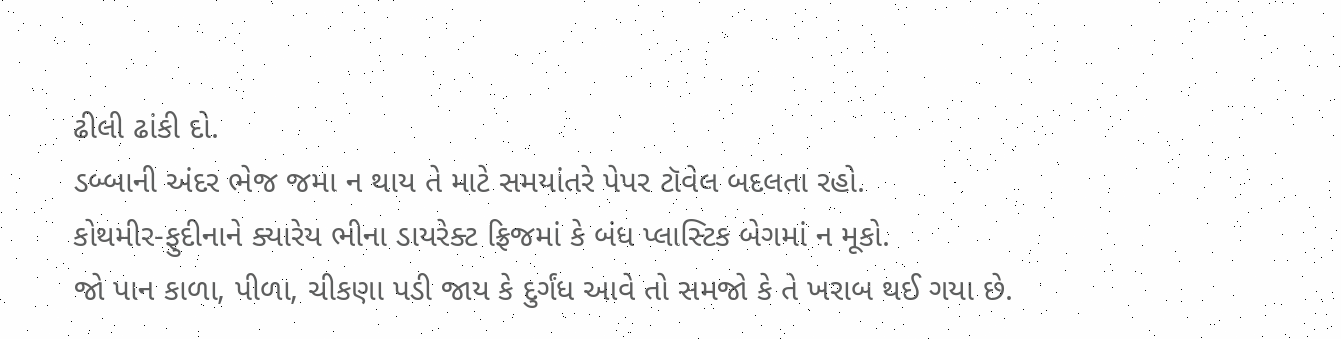ઢીલી ઢાંકી દો.
ડબ્બાની અંદર ભેજ જમા ન થાય તે માટે સમયાંતરે પેપર ટૉવેલ બદલતા રહો.
કોથમીર-ફુદીનાને ક્યારેય ભીના ડાયરેક્ટ ફ્રિજમાં કે બંધ પ્લાસ્ટિક બેગમાં ન મૂકો.
જો પાન કાળા, પીળા, ચીકણા પડી જાય કે દુર્ગંધ આવે તો સમજો કે તે ખરાબ થઈ ગયા છે.